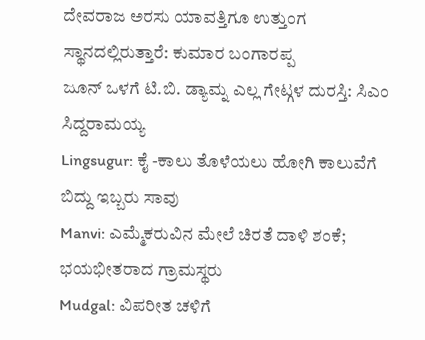ದೇವರಾಜ ಅರಸು ಯಾವತ್ತಿಗೂ ಉತ್ತುಂಗ ಸ್ಥಾನದಲ್ಲಿರುತ್ತಾರೆ: ಕುಮಾರ ಬಂಗಾರಪ್ಪ
ಜೂನ್ ಒಳಗೆ ಟಿ.ಬಿ. ಡ್ಯಾಮ್ನ ಎಲ್ಲ ಗೇಟ್ಗಳ ದುರಸ್ತಿ: ಸಿಎಂ ಸಿದ್ದರಾಮಯ್ಯ
Lingsugur: ಕೈ -ಕಾಲು ತೊಳೆಯಲು ಹೋಗಿ ಕಾಲುವೆಗೆ ಬಿದ್ದು ಇಬ್ಬರು ಸಾವು
Manvi: ಎಮ್ಮೆಕರುವಿನ ಮೇಲೆ ಚಿರತೆ ದಾಳಿ ಶಂಕೆ; ಭಯಭೀತರಾದ ಗ್ರಾಮಸ್ಥರು
Mudgal: ವಿಪರೀತ ಚಳಿಗೆ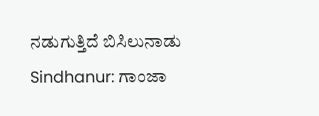ನಡುಗುತ್ತಿದೆ ಬಿಸಿಲುನಾಡು
Sindhanur: ಗಾಂಜಾ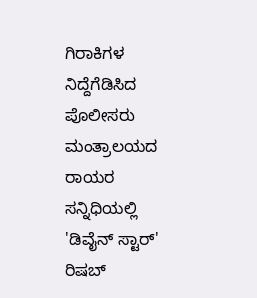ಗಿರಾಕಿಗಳ ನಿದ್ದೆಗೆಡಿಸಿದ ಪೊಲೀಸರು
ಮಂತ್ರಾಲಯದ ರಾಯರ ಸನ್ನಿಧಿಯಲ್ಲಿ 'ಡಿವೈನ್ ಸ್ಟಾರ್' ರಿಷಬ್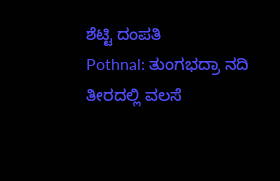ಶೆಟ್ಟಿ ದಂಪತಿ
Pothnal: ತುಂಗಭದ್ರಾ ನದಿ ತೀರದಲ್ಲಿ ವಲಸೆ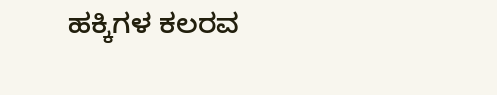ಹಕ್ಕಿಗಳ ಕಲರವ